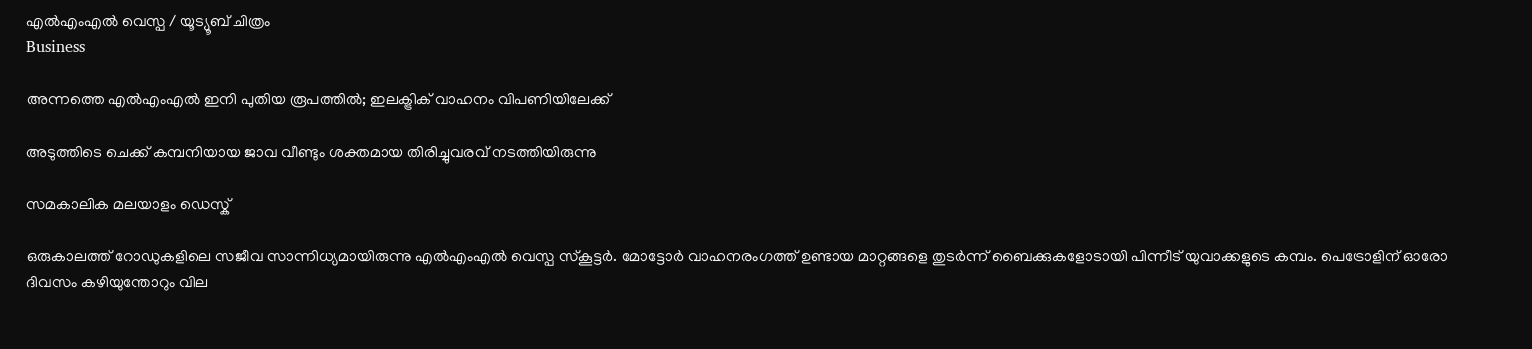എല്‍എംഎല്‍ വെസ്പ / യൂട്യൂബ് ചിത്രം
Business

അന്നത്തെ എല്‍എംഎല്‍ ഇനി പുതിയ രൂപത്തില്‍; ഇലക്ട്രിക് വാഹനം വിപണിയിലേക്ക്

അടുത്തിടെ ചെക്ക് കമ്പനിയായ ജാവ വീണ്ടും ശക്തമായ തിരിച്ചുവരവ് നടത്തിയിരുന്നു

സമകാലിക മലയാളം ഡെസ്ക്

ഒരുകാലത്ത് റോഡുകളിലെ സജീവ സാന്നിധ്യമായിരുന്നു എല്‍എംഎല്‍ വെസ്പ സ്‌കൂട്ടര്‍. മോട്ടോര്‍ വാഹനരംഗത്ത് ഉണ്ടായ മാറ്റങ്ങളെ തുടര്‍ന്ന് ബൈക്കുകളോടായി പിന്നീട് യുവാക്കളുടെ കമ്പം. പെട്രോളിന് ഓരോ ദിവസം കഴിയുന്തോറും വില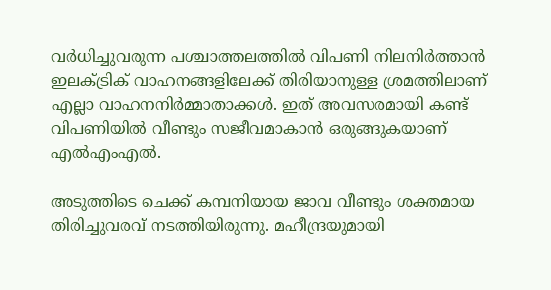വര്‍ധിച്ചുവരുന്ന പശ്ചാത്തലത്തില്‍ വിപണി നിലനിര്‍ത്താന്‍ ഇലക്ട്രിക് വാഹനങ്ങളിലേക്ക് തിരിയാനുള്ള ശ്രമത്തിലാണ് എല്ലാ വാഹനനിര്‍മ്മാതാക്കള്‍. ഇത് അവസരമായി കണ്ട് വിപണിയില്‍ വീണ്ടും സജീവമാകാന്‍ ഒരുങ്ങുകയാണ് എല്‍എംഎല്‍.

അടുത്തിടെ ചെക്ക് കമ്പനിയായ ജാവ വീണ്ടും ശക്തമായ തിരിച്ചുവരവ് നടത്തിയിരുന്നു. മഹീന്ദ്രയുമായി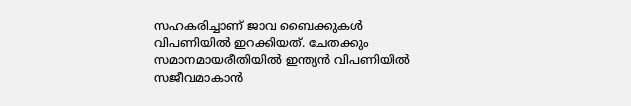സഹകരിച്ചാണ് ജാവ ബൈക്കുകള്‍ വിപണിയില്‍ ഇറക്കിയത്. ചേതക്കും സമാനമായരീതിയില്‍ ഇന്ത്യന്‍ വിപണിയില്‍ സജീവമാകാന്‍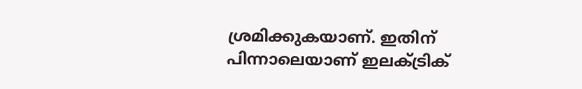ശ്രമിക്കുകയാണ്. ഇതിന് പിന്നാലെയാണ് ഇലക്ട്രിക്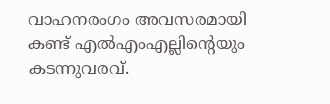വാഹനരംഗം അവസരമായി കണ്ട് എല്‍എംഎല്ലിന്റെയും കടന്നുവരവ്.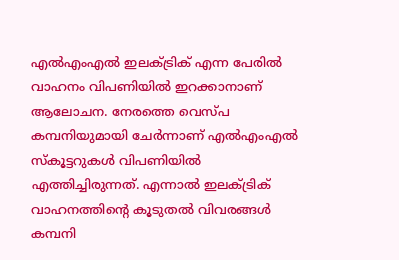എല്‍എംഎല്‍ ഇലക്ട്രിക് എന്ന പേരില്‍ വാഹനം വിപണിയില്‍ ഇറക്കാനാണ് ആലോചന. നേരത്തെ വെസ്പ കമ്പനിയുമായി ചേര്‍ന്നാണ് എല്‍എംഎല്‍ സ്‌കൂട്ടറുകള്‍ വിപണിയില്‍ എത്തിച്ചിരുന്നത്. എന്നാല്‍ ഇലക്ട്രിക് വാഹനത്തിന്റെ കൂടുതല്‍ വിവരങ്ങള്‍ കമ്പനി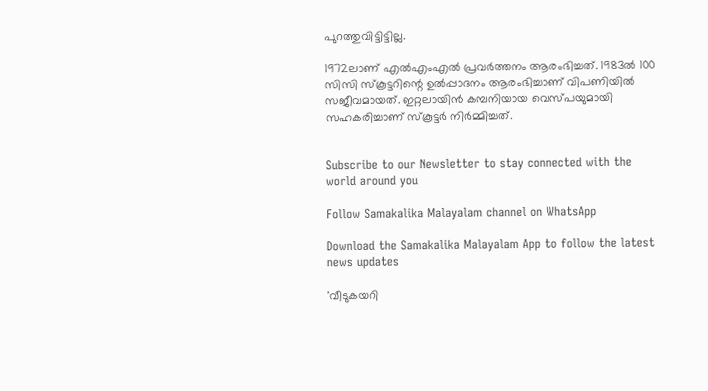പുറത്തുവിട്ടിട്ടില്ല.

1972ലാണ് എല്‍എംഎല്‍ പ്രവര്‍ത്തനം ആരംഭിച്ചത്. 1983ല്‍ 100 സിസി സ്‌കൂട്ടറിന്റെ ഉല്‍പ്പാദനം ആരംഭിച്ചാണ് വിപണിയില്‍ സജീവമായത്. ഇറ്റലായിന്‍ കമ്പനിയായ വെസ്പയുമായി സഹകരിച്ചാണ് സ്‌കൂട്ടര്‍ നിര്‍മ്മിച്ചത്.


Subscribe to our Newsletter to stay connected with the world around you

Follow Samakalika Malayalam channel on WhatsApp

Download the Samakalika Malayalam App to follow the latest news updates

'വീടുകയറി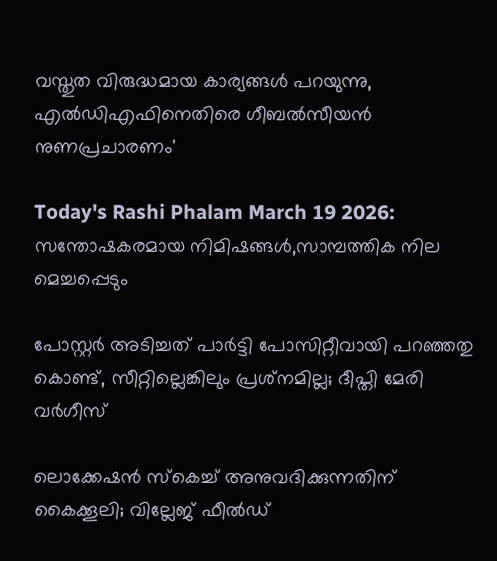വസ്തുത വിരുദ്ധമായ കാര്യങ്ങള്‍ പറയുന്നു, എല്‍ഡിഎഫിനെതിരെ ഗീബല്‍സീയന്‍ നുണപ്രചാരണം'

Today's Rashi Phalam March 19 2026: സന്തോഷകരമായ നിമിഷങ്ങൾ,സാമ്പത്തിക നില മെച്ചപ്പെടും

പോസ്റ്റര്‍ അടിച്ചത് പാര്‍ട്ടി പോസിറ്റീവായി പറഞ്ഞതു കൊണ്ട്, സീറ്റില്ലെങ്കിലും പ്രശ്‌നമില്ല; ദീപ്തി മേരി വര്‍ഗീസ്

ലൊക്കേഷന്‍ സ്‌കെച്ച് അനുവദിക്കുന്നതിന് കൈക്കൂലി; വില്ലേജ് ഫീല്‍ഡ്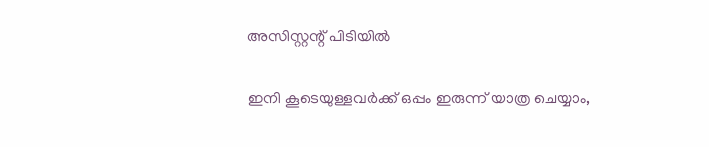അസിസ്റ്റന്റ് പിടിയില്‍

ഇനി കൂടെയുള്ളവര്‍ക്ക് ഒപ്പം ഇരുന്ന് യാത്ര ചെയ്യാം,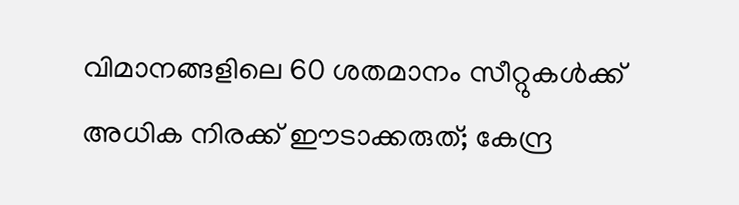വിമാനങ്ങളിലെ 60 ശതമാനം സീറ്റുകള്‍ക്ക് അധിക നിരക്ക് ഈടാക്കരുത്; കേന്ദ്ര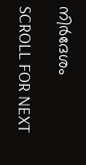നിര്‍ദേശം

SCROLL FOR NEXT